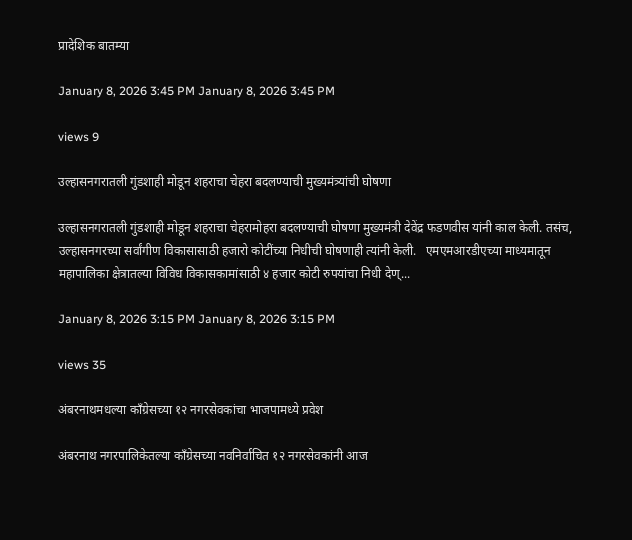प्रादेशिक बातम्या

January 8, 2026 3:45 PM January 8, 2026 3:45 PM

views 9

उल्हासनगरातली गुंडशाही मोडून शहराचा चेहरा बदलण्याची मुख्यमंत्र्यांची घोषणा

उल्हासनगरातली गुंडशाही मोडून शहराचा चेहरामोहरा बदलण्याची घोषणा मुख्यमंत्री देवेंद्र फडणवीस यांनी काल केली. तसंच, उल्हासनगरच्या सर्वांगीण विकासासाठी हजारो कोटींच्या निधीची घोषणाही त्यांनी केली.   एमएमआरडीएच्या माध्यमातून महापालिका क्षेत्रातल्या विविध विकासकामांसाठी ४ हजार कोटी रुपयांचा निधी देण्...

January 8, 2026 3:15 PM January 8, 2026 3:15 PM

views 35

अंबरनाथमधल्या काँग्रेसच्या १२ नगरसेवकांचा भाजपामध्ये प्रवेश

अंबरनाथ नगरपालिकेतल्या काँग्रेसच्या नवनिर्वाचित १२ नगरसेवकांनी आज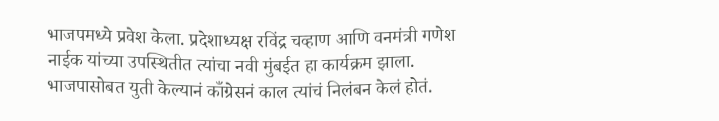भाजपमध्ये प्रवेश केला. प्रदेशाध्यक्ष रविंद्र चव्हाण आणि वनमंत्री गणेश नाईक यांच्या उपस्थितीत त्यांचा नवी मुंबईत हा कार्यक्रम झाला.    भाजपासोबत युती केल्यानं काँग्रेसनं काल त्यांचं निलंबन केलं होतं.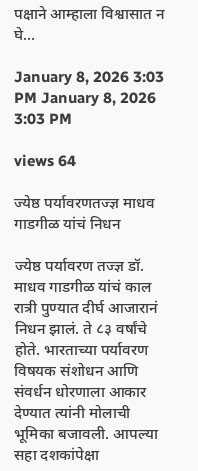पक्षाने आम्हाला विश्वासात न घे...

January 8, 2026 3:03 PM January 8, 2026 3:03 PM

views 64

ज्येष्ठ पर्यावरणतज्ज्ञ माधव गाडगीळ यांचं निधन

ज्येष्ठ पर्यावरण तज्ज्ञ डॉ. माधव गाडगीळ यांचं काल रात्री पुण्यात दीर्घ आजारानं निधन झालं. ते ८३ वर्षांचे होते. भारताच्या पर्यावरण विषयक संशोधन आणि संवर्धन धोरणाला आकार देण्यात त्यांनी मोलाची भूमिका बजावली. आपल्या सहा दशकांपेक्षा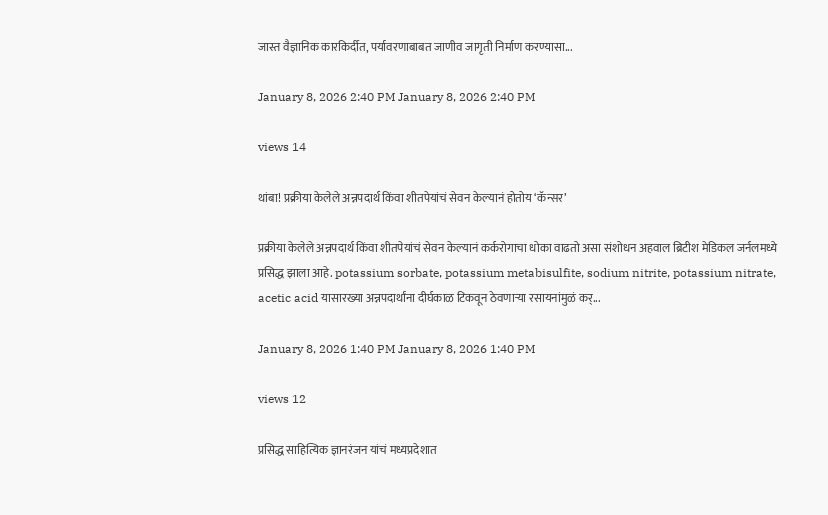जास्त वैज्ञानिक कारकिर्दीत, पर्यावरणाबाबत जाणीव जागृती निर्माण करण्यासा...

January 8, 2026 2:40 PM January 8, 2026 2:40 PM

views 14

थांबा! प्रक्रीया केलेले अन्नपदार्थ किंवा शीतपेयांचं सेवन केल्यानं होतोय ‘कॅन्सर’

प्रक्रीया केलेले अन्नपदार्थ किंवा शीतपेयांचं सेवन केल्यानं कर्करोगाचा धोका वाढतो असा संशोधन अहवाल ब्रिटीश मेडिकल जर्नलमध्ये प्रसिद्ध झाला आहे. potassium sorbate, potassium metabisulfite, sodium nitrite, potassium nitrate, acetic acid यासारख्या अन्नपदार्थांना दीर्घकाळ टिकवून ठेवणाऱ्या रसायनांमुळं कर्...

January 8, 2026 1:40 PM January 8, 2026 1:40 PM

views 12

प्रसिद्ध साहित्यिक ज्ञानरंजन यांचं मध्यप्रदेशात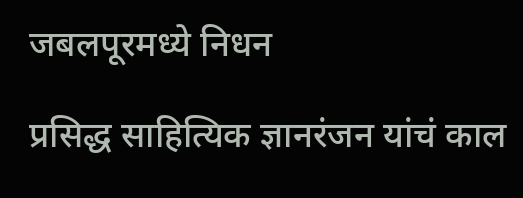जबलपूरमध्ये निधन

प्रसिद्ध साहित्यिक ज्ञानरंजन यांचं काल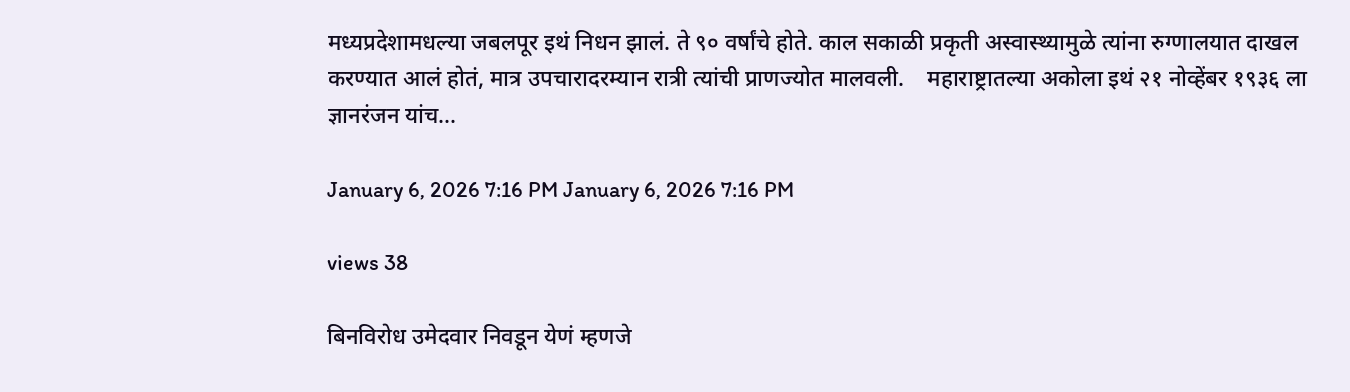मध्यप्रदेशामधल्या जबलपूर इथं निधन झालं. ते ९० वर्षांचे होते. काल सकाळी प्रकृती अस्वास्थ्यामुळे त्यांना रुग्णालयात दाखल करण्यात आलं होतं, मात्र उपचारादरम्यान रात्री त्यांची प्राणज्योत मालवली.    महाराष्ट्रातल्या अकोला इथं २१ नोव्हेंबर १९३६ ला ज्ञानरंजन यांच...

January 6, 2026 7:16 PM January 6, 2026 7:16 PM

views 38

बिनविरोध उमेदवार निवडून येणं म्हणजे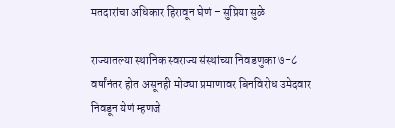मतदारांचा अधिकार हिरावून घेणं – सुप्रिया सुळे

राज्यातल्या स्थानिक स्वराज्य संस्थांच्या निवडणुका ७-८ वर्षांनंतर होत असूनही मोठ्या प्रमाणावर बिनविरोध उमेदवार निवडून येणं म्हणजे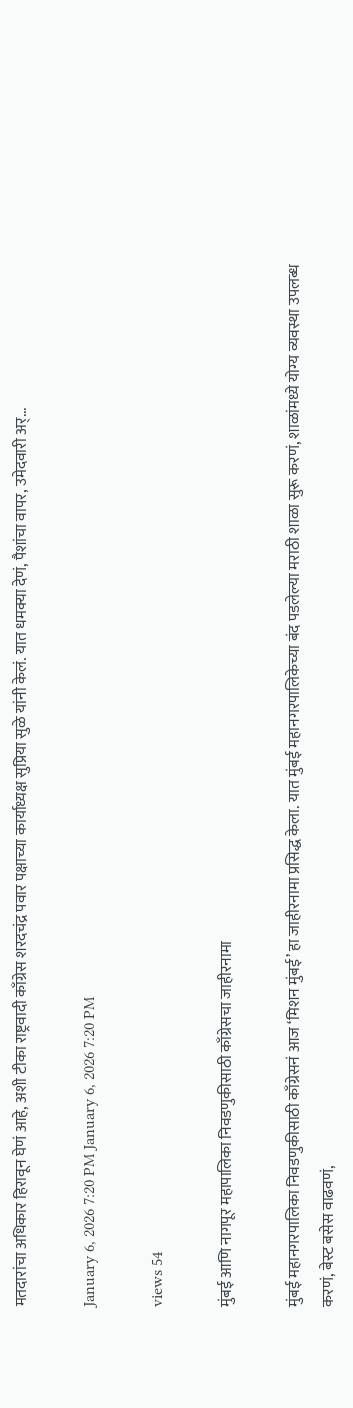मतदारांचा अधिकार हिरावून घेणं आहे, अशी टीका राष्ट्रवादी काँग्रेस शरदचंद्र पवार पक्षाच्या कार्याध्यक्ष सुप्रिया सुळे यांनी केलं. यात धमक्या देणं, पैशांचा वापर, उमेदवारी अर्...

January 6, 2026 7:20 PM January 6, 2026 7:20 PM

views 54

मुंबई आणि नागपूर महापालिका निवडणुकीसाठी काँग्रेसचा जाहीरनामा

मुंबई महानगरपालिका निवडणुकीसाठी काँग्रेसनं आज ‘मिशन मुंबई’ हा जाहीरनामा प्रसिद्ध केला. यात मुंबई महानगरपालिकेच्या बंद पडलेल्या मराठी शाळा सुरू करणं, शाळांमध्ये योग्य व्यवस्था उपलब्ध करणं, बेस्ट बसेस वाढवणं,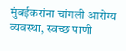मुंबईकरांना चांगली आरोग्य व्यवस्था, स्वच्छ पाणी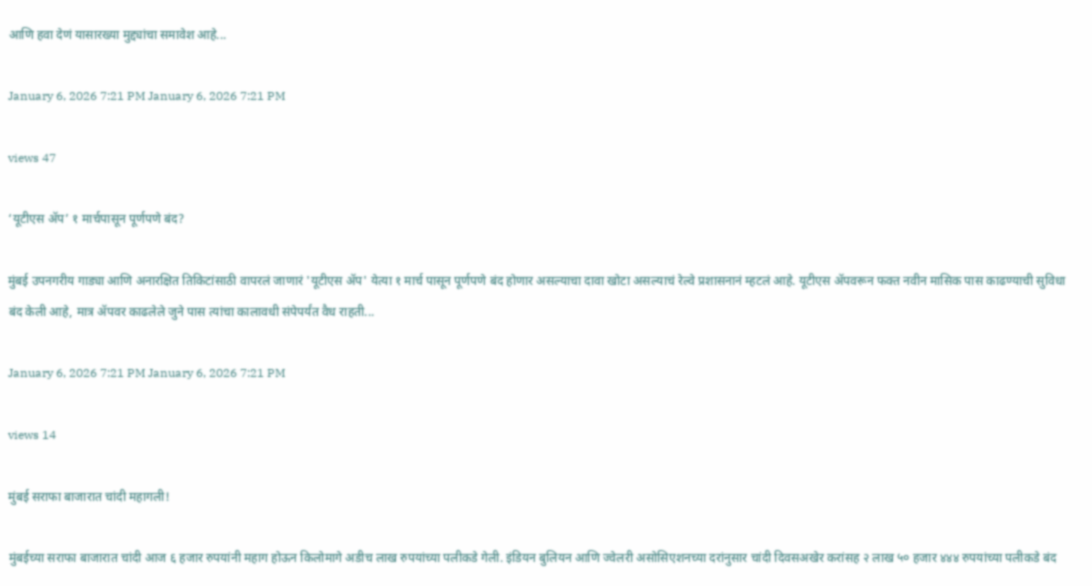आणि हवा देणं यासारख्या मुद्द्यांचा समावेश आहे...

January 6, 2026 7:21 PM January 6, 2026 7:21 PM

views 47

‘यूटीएस ॲप’ १ मार्चपासून पूर्णपणे बंद?

मुंबई उपनगरीय गाड्या आणि अनारक्षित तिकिटांसाठी वापरलं जाणारं 'यूटीएस ॲप' येत्या १ मार्च पासून पूर्णपणे बंद होणार असल्याचा दावा खोटा असल्याचं रेल्वे प्रशासनानं म्हटलं आहे. यूटीएस ॲपवरून फक्त नवीन मासिक पास काढण्याची सुविधा बंद केली आहे, मात्र ॲपवर काढलेले जुने पास त्यांचा कालावधी संपेपर्यंत वैध राहती...

January 6, 2026 7:21 PM January 6, 2026 7:21 PM

views 14

मुंबई सराफा बाजारात चांदी महागली!

मुंबईच्या सराफा बाजारात चांदी आज ६ हजार रुपयांनी महाग होऊन किलोमागे अडीच लाख रुपयांच्या पलीकडे गेली. इंडियन बुलियन आणि ज्वेलरी असोसिएशनच्या दरांनुसार चांदी दिवसअखेर करांसह २ लाख ५० हजार ४४४ रुपयांच्या पलीकडे बंद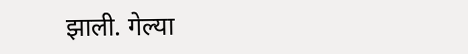झाली. गेल्या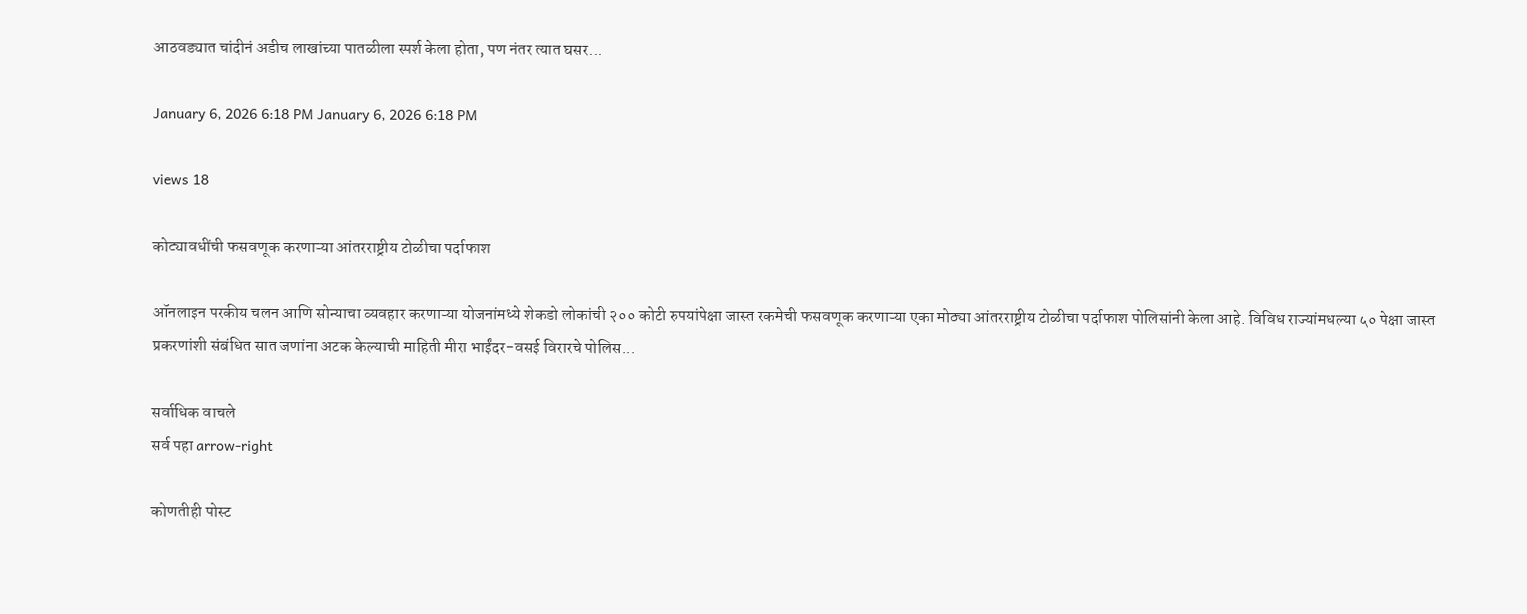आठवड्यात चांदीनं अडीच लाखांच्या पातळीला स्पर्श केला होता, पण नंतर त्यात घसर...

January 6, 2026 6:18 PM January 6, 2026 6:18 PM

views 18

कोट्यावधींची फसवणूक करणाऱ्या आंतरराष्ट्रीय टोळीचा पर्दाफाश

ऑनलाइन परकीय चलन आणि सोन्याचा व्यवहार करणाऱ्या योजनांमध्ये शेकडो लोकांची २०० कोटी रुपयांपेक्षा जास्त रकमेची फसवणूक करणाऱ्या एका मोठ्या आंतरराष्ट्रीय टोळीचा पर्दाफाश पोलिसांनी केला आहे. विविध राज्यांमधल्या ५० पेक्षा जास्त प्रकरणांशी संबंधित सात जणांना अटक केल्याची माहिती मीरा भाईंदर-वसई विरारचे पोलिस...

सर्वाधिक वाचले
सर्व पहा arrow-right

कोणतीही पोस्ट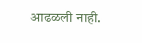आढळली नाही.